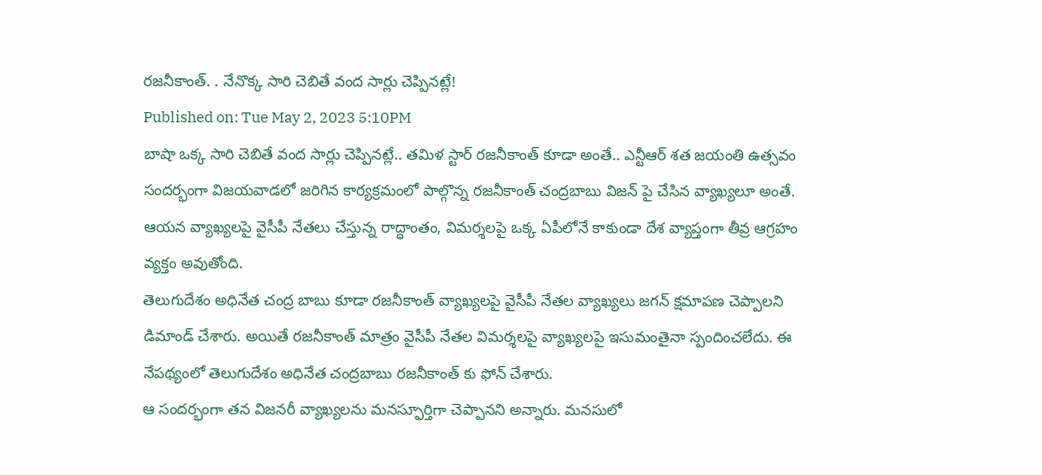రజనీకాంత్. . నేనొక్క సారి చెబితే వంద సార్లు చెప్పినట్లే!
Published on: Tue May 2, 2023 5:10PM
బాషా ఒక్క సారి చెబితే వంద సార్లు చెప్పినట్లే.. తమిళ స్టార్ రజనీకాంత్ కూడా అంతే.. ఎన్టీఆర్ శత జయంతి ఉత్సవం సందర్భంగా విజయవాడలో జరిగిన కార్యక్రమంలో పాల్గొన్న రజనీకాంత్ చంద్రబాబు విజన్ పై చేసిన వ్యాఖ్యలూ అంతే. ఆయన వ్యాఖ్యలపై వైసీపీ నేతలు చేస్తున్న రాద్ధాంతం, విమర్శలపై ఒక్క ఏపీలోనే కాకుండా దేశ వ్యాప్తంగా తీవ్ర ఆగ్రహం వ్యక్తం అవుతోంది.
తెలుగుదేశం అధినేత చంద్ర బాబు కూడా రజనీకాంత్ వ్యాఖ్యలపై వైసీపీ నేతల వ్యాఖ్యలు జగన్ క్షమాపణ చెప్పాలని డిమాండ్ చేశారు. అయితే రజనీకాంత్ మాత్రం వైసీపీ నేతల విమర్శలపై వ్యాఖ్యలపై ఇసుమంతైనా స్పందించలేదు. ఈ నేపథ్యంలో తెలుగుదేశం అధినేత చంద్రబాబు రజనీకాంత్ కు ఫోన్ చేశారు.
ఆ సందర్భంగా తన విజనరీ వ్యాఖ్యలను మనస్ఫూర్తిగా చెప్పానని అన్నారు. మనసులో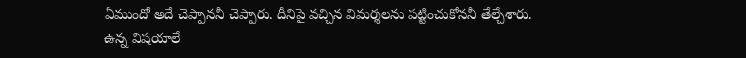ఏముందో అదే చెప్పాననీ చెప్పారు. దీనిపై వచ్చిన విమర్శలను పట్టించుకోననీ తేల్చేశారు. ఉన్న విషయాలే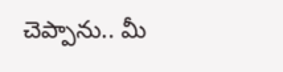చెప్పాను.. మీ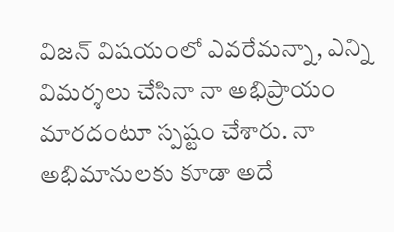విజన్ విషయంలో ఎవరేమన్నా, ఎన్ని విమర్శలు చేసినా నా అభిప్రాయం మారదంటూ స్పష్టం చేశారు. నా అభిమానులకు కూడా అదే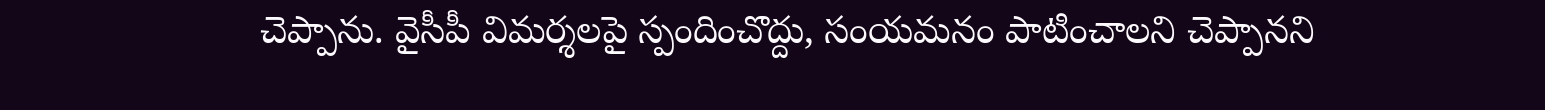చెప్పాను. వైసీపీ విమర్శలపై స్పందించొద్దు, సంయమనం పాటించాలని చెప్పానని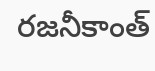రజనీకాంత్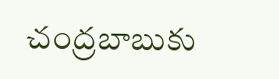చంద్రబాబుకు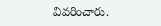వివరించారు.